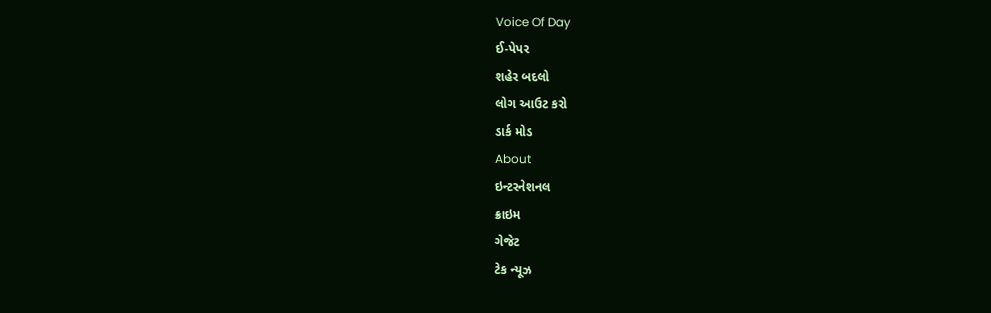Voice Of Day
ઈ-પેપર
શહેર બદલો
લોગ આઉટ કરો
ડાર્ક મોડ
About
ઇન્ટરનેશનલ
ક્રાઇમ
ગેજેટ
ટેક ન્યૂઝ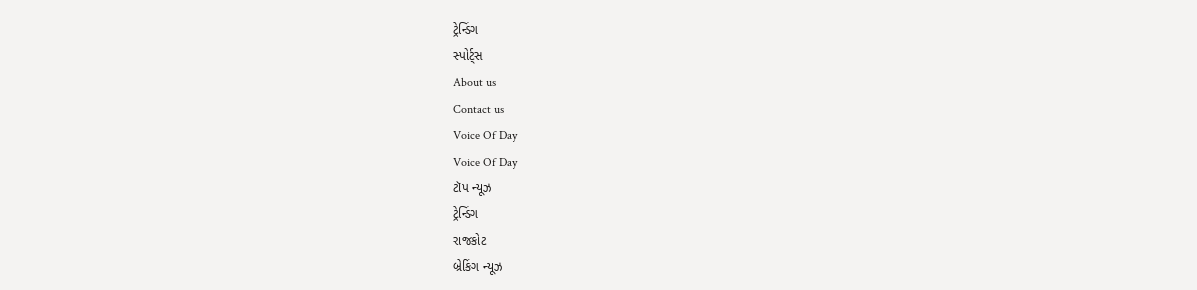ટ્રેન્ડિંગ
સ્પોર્ટ્સ
About us
Contact us
Voice Of Day
Voice Of Day
ટૉપ ન્યૂઝ
ટ્રેન્ડિંગ
રાજકોટ
બ્રેકિંગ ન્યૂઝ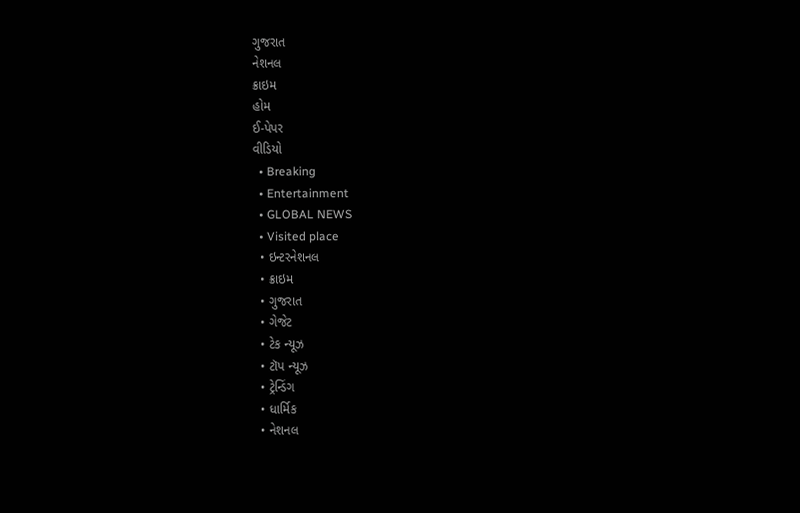ગુજરાત
નેશનલ
ક્રાઇમ
હોમ
ઈ-પેપર
વીડિયો
  • Breaking
  • Entertainment
  • GLOBAL NEWS
  • Visited place
  • ઇન્ટરનેશનલ
  • ક્રાઇમ
  • ગુજરાત
  • ગેજેટ
  • ટેક ન્યૂઝ
  • ટૉપ ન્યૂઝ
  • ટ્રેન્ડિંગ
  • ધાર્મિક
  • નેશનલ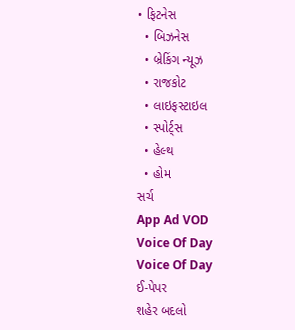• ફિટનેસ
  • બિઝનેસ
  • બ્રેકિંગ ન્યૂઝ
  • રાજકોટ
  • લાઇફસ્ટાઇલ
  • સ્પોર્ટ્સ
  • હેલ્થ
  • હોમ
સર્ચ
App Ad VOD
Voice Of Day
Voice Of Day
ઈ-પેપર
શહેર બદલો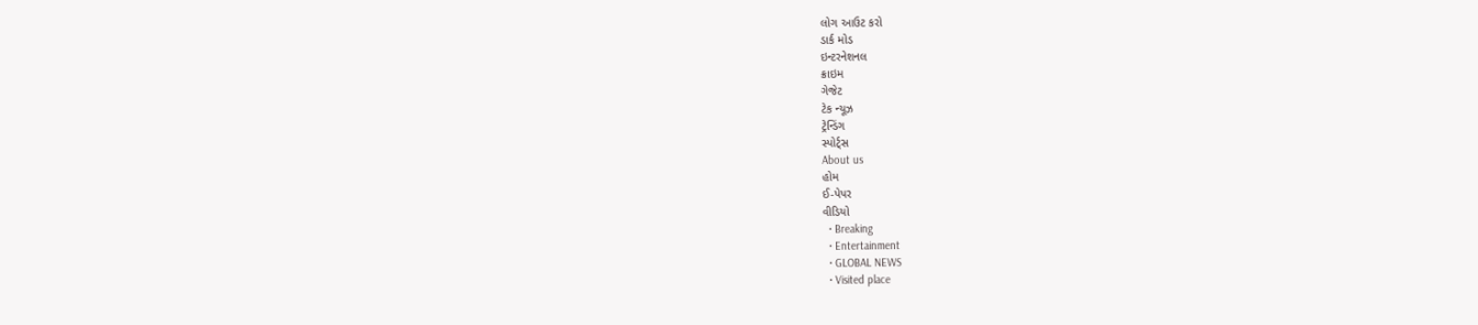લોગ આઉટ કરો
ડાર્ક મોડ
ઇન્ટરનેશનલ
ક્રાઇમ
ગેજેટ
ટેક ન્યૂઝ
ટ્રેન્ડિંગ
સ્પોર્ટ્સ
About us
હોમ
ઈ-પેપર
વીડિયો
  • Breaking
  • Entertainment
  • GLOBAL NEWS
  • Visited place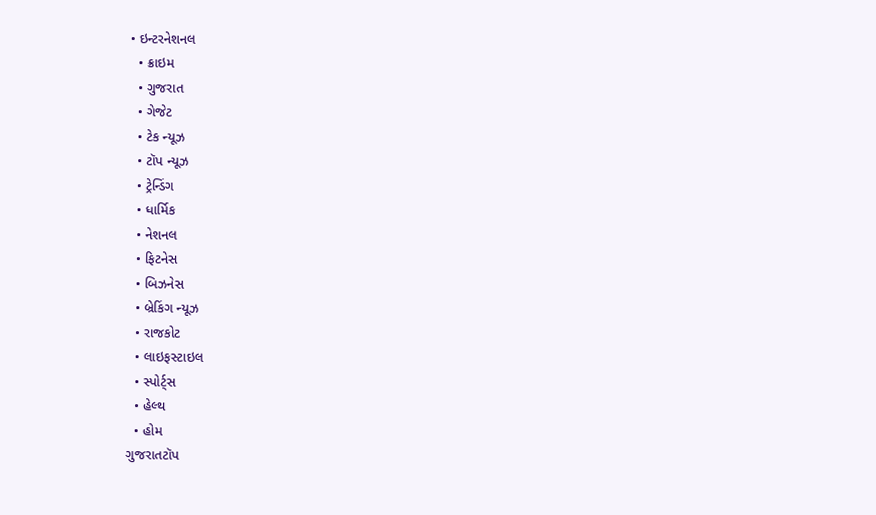• ઇન્ટરનેશનલ
  • ક્રાઇમ
  • ગુજરાત
  • ગેજેટ
  • ટેક ન્યૂઝ
  • ટૉપ ન્યૂઝ
  • ટ્રેન્ડિંગ
  • ધાર્મિક
  • નેશનલ
  • ફિટનેસ
  • બિઝનેસ
  • બ્રેકિંગ ન્યૂઝ
  • રાજકોટ
  • લાઇફસ્ટાઇલ
  • સ્પોર્ટ્સ
  • હેલ્થ
  • હોમ
ગુજરાતટૉપ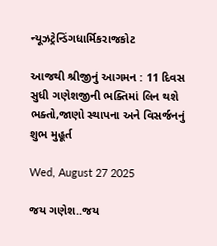ન્યૂઝટ્રેન્ડિંગધાર્મિકરાજકોટ

આજથી શ્રીજીનું આગમન : 11 દિવસ સુધી ગણેશજીની ભક્તિમાં લિન થશે ભક્તો,જાણો સ્થાપના અને વિસર્જનનું શુભ મુહૂર્ત

Wed, August 27 2025

જય ગણેશ..જય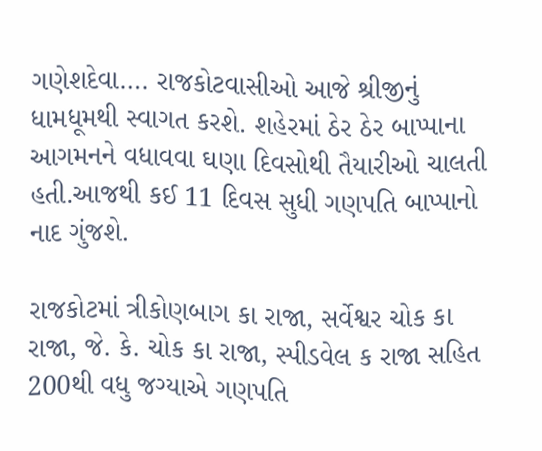ગણેશદેવા…. રાજકોટવાસીઓ આજે શ્રીજીનું ધામધૂમથી સ્વાગત કરશે. શહેરમાં ઠેર ઠેર બાપ્પાના આગમનને વધાવવા ઘણા દિવસોથી તૈયારીઓ ચાલતી હતી.આજથી કઈ 11 દિવસ સુધી ગણપતિ બાપ્પાનો નાદ ગુંજશે.

રાજકોટમાં ત્રીકોણબાગ કા રાજા, સર્વેશ્વર ચોક કા રાજા, જે. કે. ચોક કા રાજા, સ્પીડવેલ ક રાજા સહિત 200થી વધુ જગ્યાએ ગણપતિ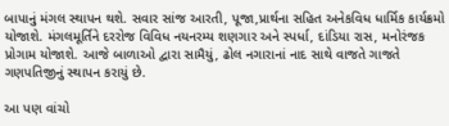બાપાનું મંગલ સ્થાપન થશે. સવાર સાંજ આરતી, પૂજા,પ્રાર્થના સહિત અનેકવિધ ધાર્મિક કાર્યક્રમો યોજાશે. મંગલમૂર્તિને દરરોજ વિવિધ નયનરમ્ય શણગાર અને સ્પર્ધા, દાંડિયા રાસ, મનોરંજક પ્રોગામ યોજાશે. આજે બાળાઓ દ્વારા સામૈયું, ઢોલ નગારાનાં નાદ સાથે વાજતે ગાજતે ગણપતિજીનું સ્થાપન કરાયું છે.

આ પણ વાંચો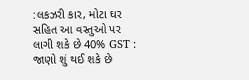:લકઝરી કાર, મોટા ઘર સહિત આ વસ્તુઓ પર લાગી શકે છે 40% GST : જાણો શું થઈ શકે છે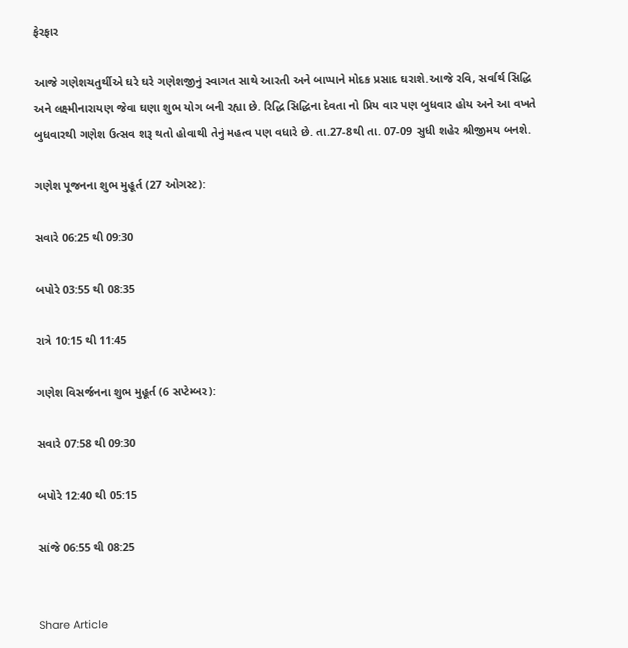ફેરફાર

આજે ગણેશચતુર્થીએ ઘરે ઘરે ગણેશજીનું સ્વાગત સાથે આરતી અને બાપ્પાને મોદક પ્રસાદ ઘરાશે.આજે રવિ, સર્વાર્થ સિદ્ધિ અને લક્ષ્મીનારાયણ જેવા ઘણા શુભ યોગ બની રહ્યા છે. રિદ્ધિ સિદ્ધિના દેવતા નો પ્રિય વાર પણ બુધવાર હોય અને આ વખતે બુધવારથી ગણેશ ઉત્સવ શરૂ થતો હોવાથી તેનું મહત્વ પણ વધારે છે. તા.27-8થી તા. 07-09 સુધી શહેર શ્રીજીમય બનશે.

ગણેશ પૂજનના શુભ મુહૂર્ત (27 ઓગસ્ટ):

સવારે 06:25 થી 09:30

બપોરે 03:55 થી 08:35

રાત્રે 10:15 થી 11:45

ગણેશ વિસર્જનના શુભ મુહૂર્ત (6 સપ્ટેમ્બર):

સવારે 07:58 થી 09:30

બપોરે 12:40 થી 05:15

સાંજે 06:55 થી 08:25


Share Article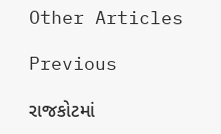Other Articles

Previous

રાજકોટમાં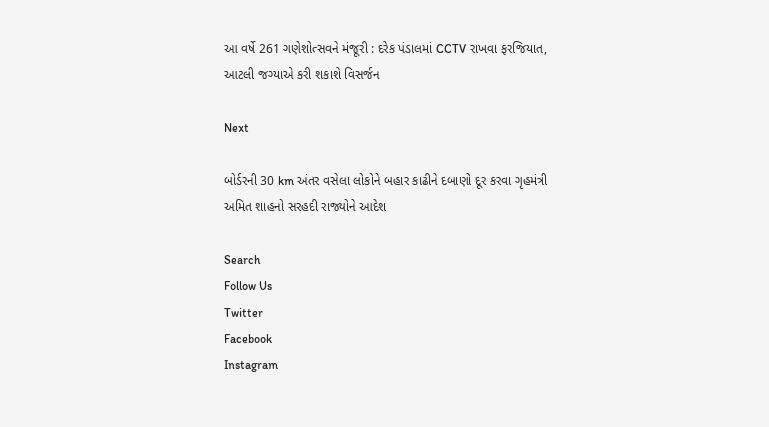આ વર્ષે 261 ગણેશોત્સવને મંજૂરી : દરેક પંડાલમાં CCTV રાખવા ફરજિયાત, આટલી જગ્યાએ કરી શકાશે વિસર્જન

Next

બોર્ડરની 30 km અંતર વસેલા લોકોને બહાર કાઢીને દબાણો દૂર કરવા ગૃહમંત્રી અમિત શાહનો સરહદી રાજ્યોને આદેશ

Search
Follow Us
Twitter
Facebook
Instagram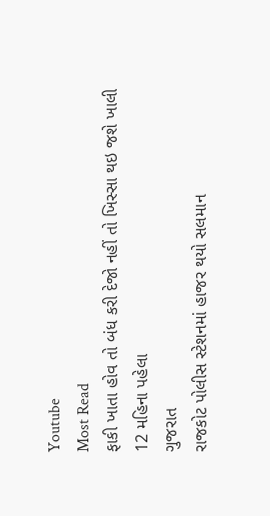Youtube
Most Read
ફાકી ખાતા હોવ તો બંધ કરી દેજો નહીં તો ખિસ્સા થઇ જશે ખાલી
12 મહિના પહેલા
ગુજરાત
રાજકોટ પોલીસ સ્ટેશનમાં હાજર થયો સલમાન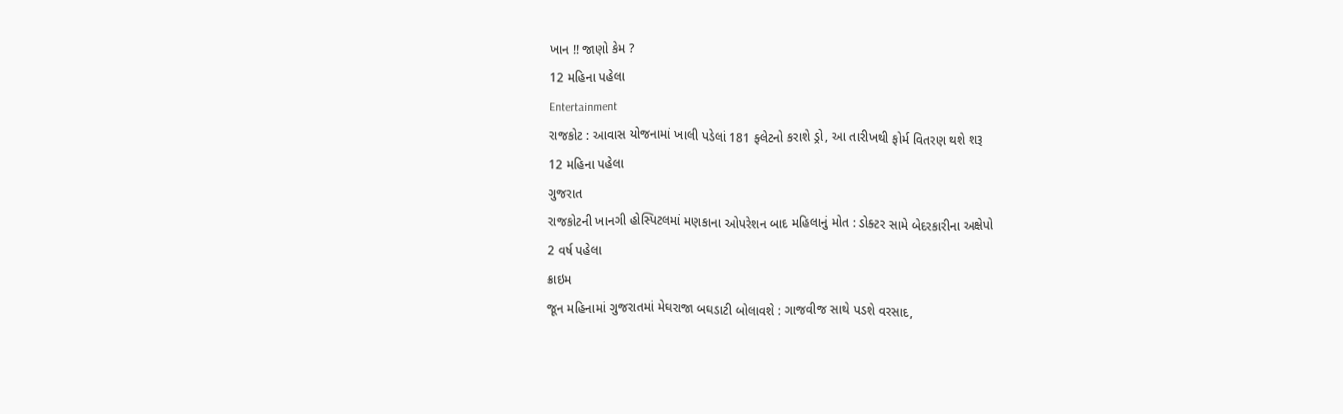ખાન !! જાણો કેમ ?
12 મહિના પહેલા
Entertainment
રાજકોટ : આવાસ યોજનામાં ખાલી પડેલાં 181 ફ્લેટનો કરાશે ડ્રો, આ તારીખથી ફોર્મ વિતરણ થશે શરૂ
12 મહિના પહેલા
ગુજરાત
રાજકોટની ખાનગી હોસ્પિટલમાં મણકાના ઓપરેશન બાદ મહિલાનું મોત : ડોક્ટર સામે બેદરકારીના અક્ષેપો
2 વર્ષ પહેલા
ક્રાઇમ
જૂન મહિનામાં ગુજરાતમાં મેઘરાજા બઘડાટી બોલાવશે : ગાજવીજ સાથે પડશે વરસાદ,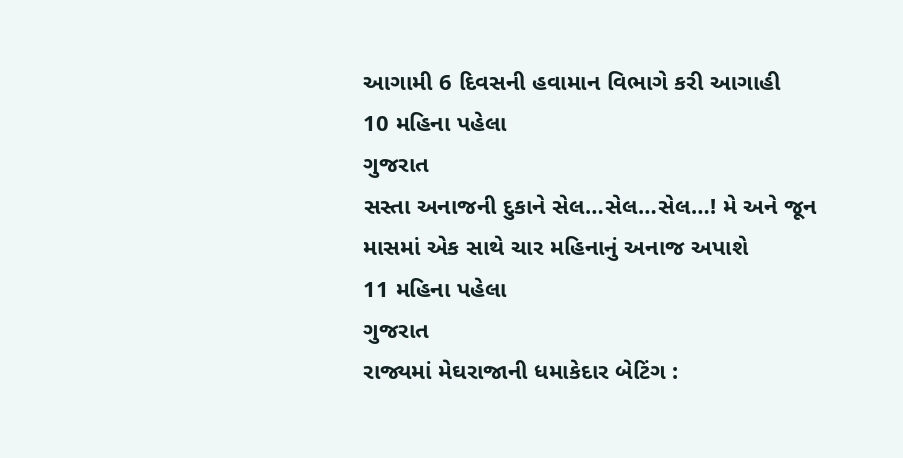આગામી 6 દિવસની હવામાન વિભાગે કરી આગાહી
10 મહિના પહેલા
ગુજરાત
સસ્તા અનાજની દુકાને સેલ…સેલ…સેલ…! મે અને જૂન માસમાં એક સાથે ચાર મહિનાનું અનાજ અપાશે
11 મહિના પહેલા
ગુજરાત
રાજ્યમાં મેઘરાજાની ધમાકેદાર બેટિંગ :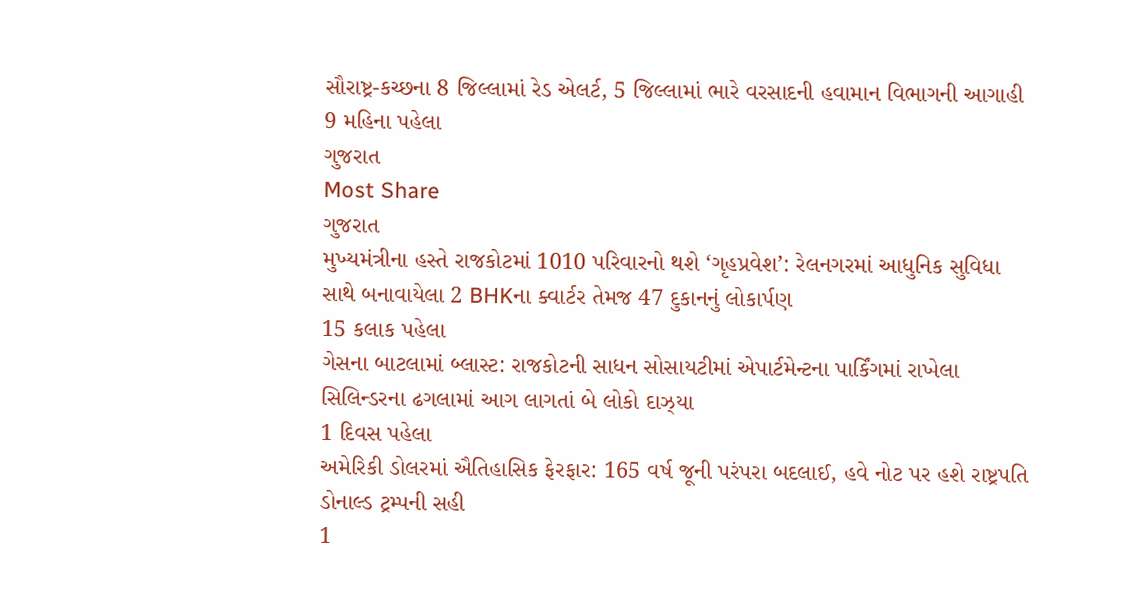સૌરાષ્ટ્ર-કચ્છના 8 જિલ્લામાં રેડ એલર્ટ, 5 જિલ્લામાં ભારે વરસાદની હવામાન વિભાગની આગાહી
9 મહિના પહેલા
ગુજરાત
Most Share
ગુજરાત
મુખ્યમંત્રીના હસ્તે રાજકોટમાં 1010 પરિવારનો થશે ‘ગૃહપ્રવેશ’: રેલનગરમાં આધુનિક સુવિધા સાથે બનાવાયેલા 2 BHKના ક્વાર્ટર તેમજ 47 દુકાનનું લોકાર્પણ
15 કલાક પહેલા
ગેસના બાટલામાં બ્લાસ્ટ: રાજકોટની સાધન સોસાયટીમાં એપાર્ટમેન્ટના પાર્કિંગમાં રાખેલા સિલિન્ડરના ઢગલામાં આગ લાગતાં બે લોકો દાઝ્યા
1 દિવસ પહેલા
અમેરિકી ડોલરમાં ઐતિહાસિક ફેરફાર: 165 વર્ષ જૂની પરંપરા બદલાઈ, હવે નોટ પર હશે રાષ્ટ્રપતિ ડોનાલ્ડ ટ્રમ્પની સહી
1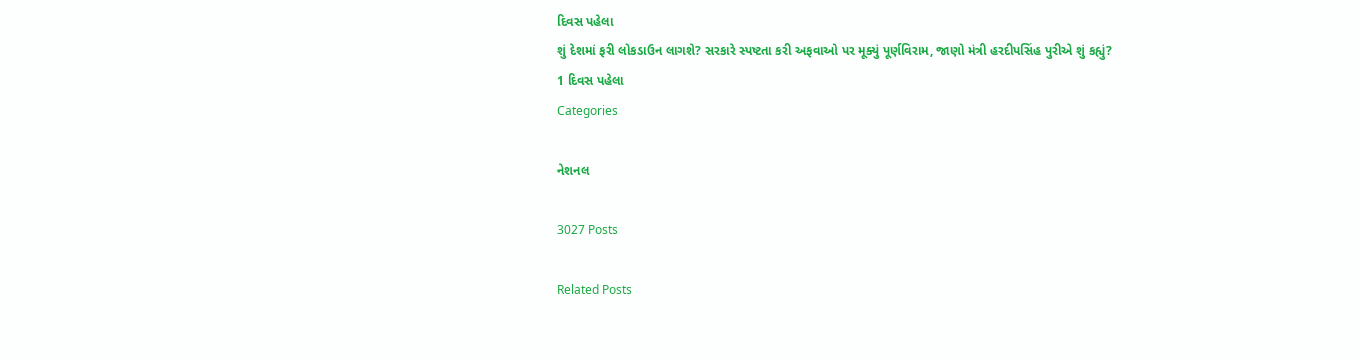દિવસ પહેલા
શું દેશમાં ફરી લોકડાઉન લાગશે? સરકારે સ્પષ્ટતા કરી અફવાઓ પર મૂક્યું પૂર્ણવિરામ, જાણો મંત્રી હરદીપસિંહ પુરીએ શું કહ્યું?
1 દિવસ પહેલા
Categories

નેશનલ

3027 Posts

Related Posts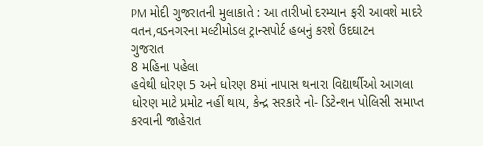PM મોદી ગુજરાતની મુલાકાતે : આ તારીખો દરમ્યાન ફરી આવશે માદરે વતન,વડનગરના મલ્ટીમોડલ ટ્રાન્સપોર્ટ હબનું કરશે ઉદઘાટન
ગુજરાત
8 મહિના પહેલા
હવેથી ધોરણ 5 અને ધોરણ 8માં નાપાસ થનારા વિદ્યાર્થીઓ આગલા ધોરણ માટે પ્રમોટ નહીં થાય, કેન્દ્ર સરકારે નો- ડિટેન્શન પોલિસી સમાપ્ત કરવાની જાહેરાત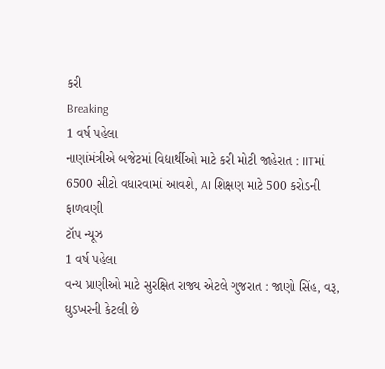કરી
Breaking
1 વર્ષ પહેલા
નાણાંમંત્રીએ બજેટમાં વિદ્યાર્થીઓ માટે કરી મોટી જાહેરાત : IITમાં 6500 સીટો વધારવામાં આવશે, AI શિક્ષણ માટે 500 કરોડની ફાળવણી
ટૉપ ન્યૂઝ
1 વર્ષ પહેલા
વન્ય પ્રાણીઓ માટે સુરક્ષિત રાજ્ય એટલે ગુજરાત : જાણો સિંહ, વરૂ, ઘુડખરની કેટલી છે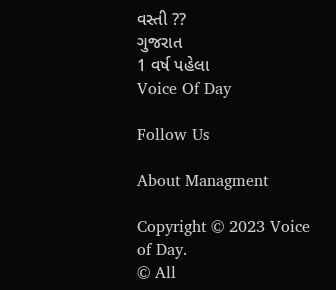વસ્તી ??
ગુજરાત
1 વર્ષ પહેલા
Voice Of Day

Follow Us

About Managment

Copyright © 2023 Voice of Day.
© All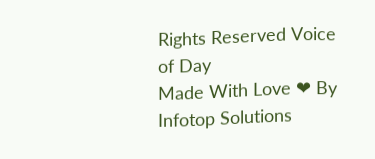Rights Reserved Voice of Day
Made With Love ❤ By Infotop Solutions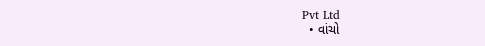Pvt Ltd
  • વાંચો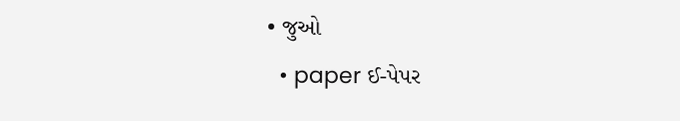• જુઓ
  • paper ઈ-પેપર